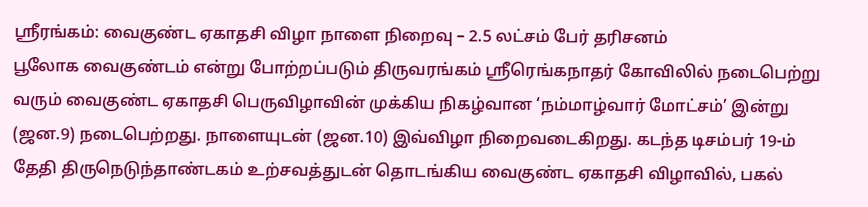ஸ்ரீரங்கம்: வைகுண்ட ஏகாதசி விழா நாளை நிறைவு – 2.5 லட்சம் பேர் தரிசனம்
பூலோக வைகுண்டம் என்று போற்றப்படும் திருவரங்கம் ஸ்ரீரெங்கநாதர் கோவிலில் நடைபெற்று வரும் வைகுண்ட ஏகாதசி பெருவிழாவின் முக்கிய நிகழ்வான ‘நம்மாழ்வார் மோட்சம்’ இன்று (ஜன.9) நடைபெற்றது. நாளையுடன் (ஜன.10) இவ்விழா நிறைவடைகிறது. கடந்த டிசம்பர் 19-ம் தேதி திருநெடுந்தாண்டகம் உற்சவத்துடன் தொடங்கிய வைகுண்ட ஏகாதசி விழாவில், பகல்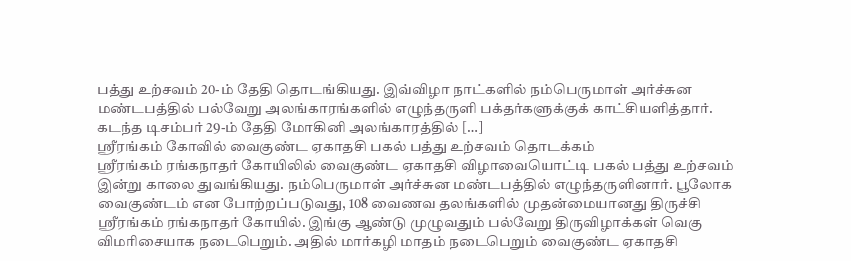பத்து உற்சவம் 20-ம் தேதி தொடங்கியது. இவ்விழா நாட்களில் நம்பெருமாள் அர்ச்சுன மண்டபத்தில் பல்வேறு அலங்காரங்களில் எழுந்தருளி பக்தர்களுக்குக் காட்சியளித்தார். கடந்த டிசம்பர் 29-ம் தேதி மோகினி அலங்காரத்தில் […]
ஸ்ரீரங்கம் கோவில் வைகுண்ட ஏகாதசி பகல் பத்து உற்சவம் தொடக்கம்
ஸ்ரீரங்கம் ரங்கநாதர் கோயிலில் வைகுண்ட ஏகாதசி விழாவையொட்டி பகல் பத்து உற்சவம் இன்று காலை துவங்கியது. நம்பெருமாள் அர்ச்சுன மண்டபத்தில் எழுந்தருளினார். பூலோக வைகுண்டம் என போற்றப்படுவது, 108 வைணவ தலங்களில் முதன்மையானது திருச்சி ஸ்ரீரங்கம் ரங்கநாதர் கோயில். இங்கு ஆண்டு முழுவதும் பல்வேறு திருவிழாக்கள் வெகு விமரிசையாக நடைபெறும். அதில் மார்கழி மாதம் நடைபெறும் வைகுண்ட ஏகாதசி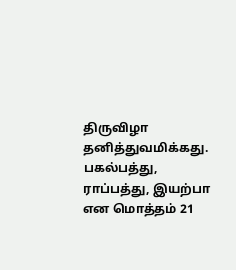திருவிழா தனித்துவமிக்கது. பகல்பத்து, ராப்பத்து, இயற்பா என மொத்தம் 21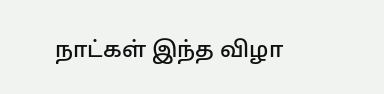நாட்கள் இந்த விழா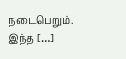நடைபெறும். இந்த […]